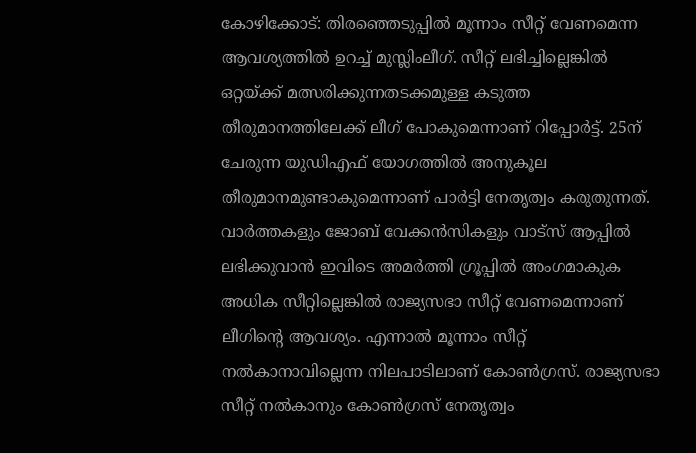കോഴിക്കോട്: തിരഞ്ഞെടുപ്പിൽ മൂന്നാം സീറ്റ് വേണമെന്ന ആവശ്യത്തിൽ ഉറച്ച് മുസ്ലിംലീഗ്. സീറ്റ് ലഭിച്ചില്ലെങ്കിൽ ഒറ്റയ്ക്ക് മത്സരിക്കുന്നതടക്കമുള്ള കടുത്ത തീരുമാനത്തിലേക്ക് ലീഗ് പോകുമെന്നാണ് റിപ്പോർട്ട്. 25ന് ചേരുന്ന യുഡിഎഫ് യോഗത്തിൽ അനുകൂല തീരുമാനമുണ്ടാകുമെന്നാണ് പാർട്ടി നേതൃത്വം കരുതുന്നത്.
വാർത്തകളും ജോബ് വേക്കൻസികളും വാട്സ് ആപ്പിൽ ലഭിക്കുവാൻ ഇവിടെ അമർത്തി ഗ്രൂപ്പിൽ അംഗമാകുക
അധിക സീറ്റില്ലെങ്കിൽ രാജ്യസഭാ സീറ്റ് വേണമെന്നാണ് ലീഗിന്റെ ആവശ്യം. എന്നാൽ മൂന്നാം സീറ്റ് നൽകാനാവില്ലെന്ന നിലപാടിലാണ് കോൺഗ്രസ്. രാജ്യസഭാ സീറ്റ് നൽകാനും കോൺഗ്രസ് നേതൃത്വം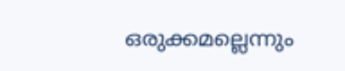ഒരുക്കമല്ലെന്നും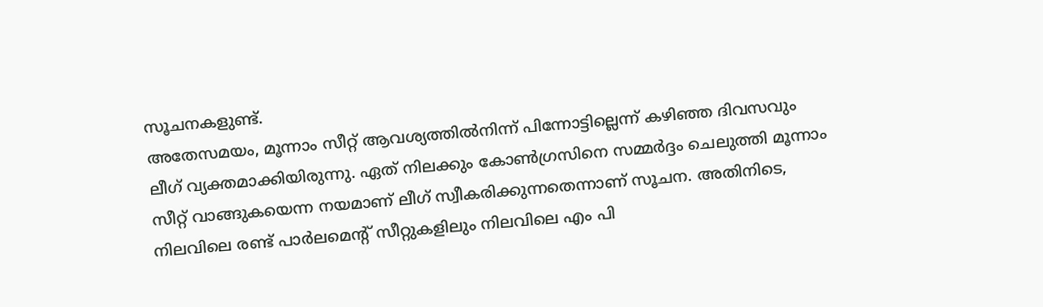സൂചനകളുണ്ട്.
അതേസമയം, മൂന്നാം സീറ്റ് ആവശ്യത്തിൽനിന്ന് പിന്നോട്ടില്ലെന്ന് കഴിഞ്ഞ ദിവസവും ലീഗ് വ്യക്തമാക്കിയിരുന്നു. ഏത് നിലക്കും കോൺഗ്രസിനെ സമ്മർദ്ദം ചെലുത്തി മൂന്നാം സീറ്റ് വാങ്ങുകയെന്ന നയമാണ് ലീഗ് സ്വീകരിക്കുന്നതെന്നാണ് സൂചന. അതിനിടെ, നിലവിലെ രണ്ട് പാർലമെന്റ് സീറ്റുകളിലും നിലവിലെ എം പി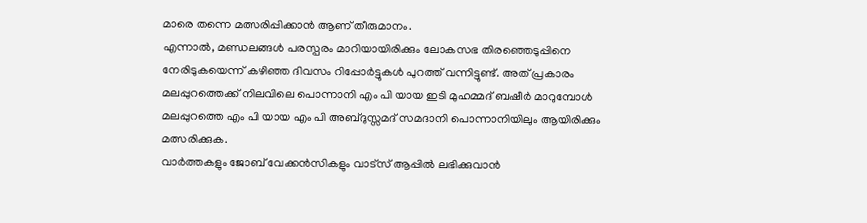മാരെ തന്നെ മത്സരിപ്പിക്കാൻ ആണ് തീരുമാനം.
എന്നാൽ, മണ്ഡലങ്ങൾ പരസ്പരം മാറിയായിരിക്കും ലോകസഭ തിരഞ്ഞെടുപ്പിനെ നേരിടുകയെന്ന് കഴിഞ്ഞ ദിവസം റിപ്പോർട്ടുകൾ പുറത്ത് വന്നിട്ടുണ്ട്. അത് പ്രകാരം മലപ്പുറത്തെക്ക് നിലവിലെ പൊന്നാനി എം പി യായ ഇടി മുഹമ്മദ് ബഷീർ മാറുമ്പോൾ മലപ്പുറത്തെ എം പി യായ എം പി അബ്ദുസ്സമദ് സമദാനി പൊന്നാനിയിലും ആയിരിക്കും മത്സരിക്കുക.
വാർത്തകളും ജോബ് വേക്കൻസികളും വാട്സ് ആപ്പിൽ ലഭിക്കുവാൻ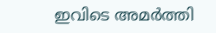ഇവിടെ അമർത്തി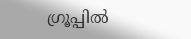ഗ്രൂപ്പിൽ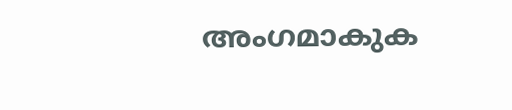അംഗമാകുക